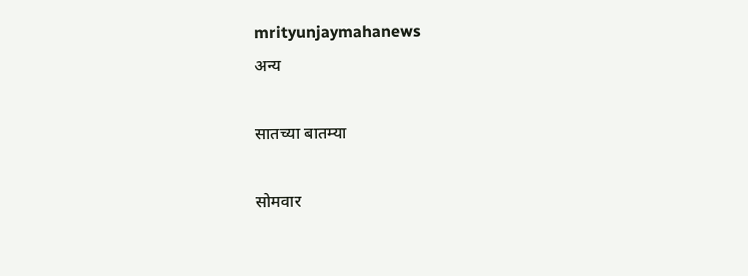mrityunjaymahanews
अन्य

सातच्या बातम्या

सोमवार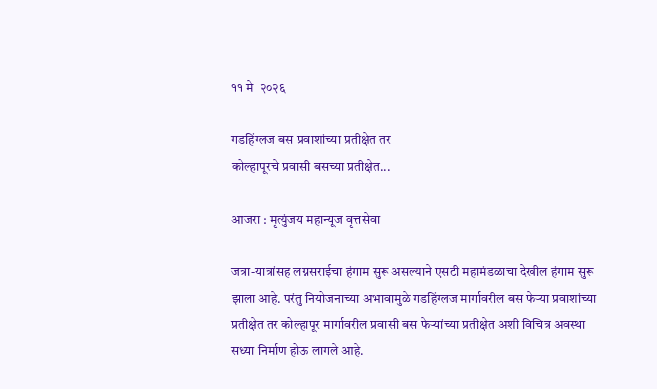११ मे  २०२६

गडहिंग्लज बस प्रवाशांच्या प्रतीक्षेत तर
कोल्हापूरचे प्रवासी बसच्या प्रतीक्षेत...

आजरा : मृत्युंजय महान्यूज वृत्तसेवा

जत्रा-यात्रांसह लग्नसराईचा हंगाम सुरू असल्याने एसटी महामंडळाचा देखील हंगाम सुरू झाला आहे. परंतु नियोजनाच्या अभावामुळे गडहिंग्लज मार्गावरील बस फेऱ्या प्रवाशांच्या प्रतीक्षेत तर कोल्हापूर मार्गावरील प्रवासी बस फेऱ्यांच्या प्रतीक्षेत अशी विचित्र अवस्था सध्या निर्माण होऊ लागले आहे.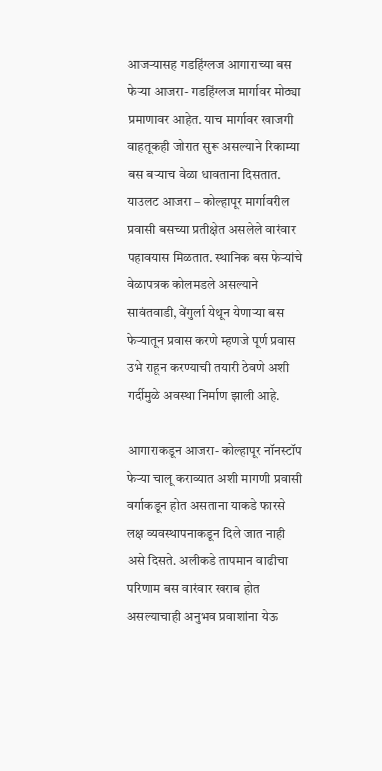आजऱ्यासह गडहिंग्लज आगाराच्या बस फेऱ्या आजरा- गडहिंग्लज मार्गावर मोठ्या प्रमाणावर आहेत. याच मार्गावर खाजगी वाहतूकही जोरात सुरू असल्याने रिकाम्या बस बऱ्याच वेळा धावताना दिसतात. याउलट आजरा – कोल्हापूर मार्गावरील प्रवासी बसच्या प्रतीक्षेत असलेले वारंवार पहावयास मिळतात. स्थानिक बस फेऱ्यांचे वेळापत्रक कोलमडले असल्याने सावंतवाडी, वेंगुर्ला येथून येणाऱ्या बस फेऱ्यातून प्रवास करणे म्हणजे पूर्ण प्रवास उभे राहून करण्याची तयारी ठेवणे अशी गर्दीमुळे अवस्था निर्माण झाली आहे.

आगाराकडून आजरा- कोल्हापूर नॉनस्टॉप फेऱ्या चालू कराव्यात अशी मागणी प्रवासी वर्गाकडून होत असताना याकडे फारसे लक्ष व्यवस्थापनाकडून दिले जात नाही असे दिसते. अलीकडे तापमान वाढीचा परिणाम बस वारंवार खराब होत असल्याचाही अनुभव प्रवाशांना येऊ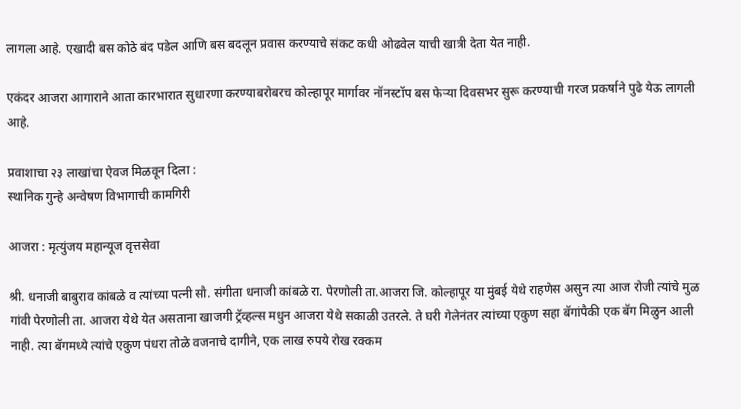लागला आहे. एखादी बस कोठे बंद पडेल आणि बस बदलून प्रवास करण्याचे संकट कधी ओढवेल याची खात्री देता येत नाही.

एकंदर आजरा आगाराने आता कारभारात सुधारणा करण्याबरोबरच कोल्हापूर मार्गावर नॉनस्टॉप बस फेऱ्या दिवसभर सुरू करण्याची गरज प्रकर्षाने पुढे येऊ लागली आहे.

प्रवाशाचा २३ लाखांचा ऐवज मिळवून दिला :
स्थानिक गुन्हे अन्वेषण विभागाची कामगिरी

आजरा : मृत्युंजय महान्यूज वृत्तसेवा

श्री. धनाजी बाबुराव कांबळे व त्यांच्या पत्नी सौ. संगीता धनाजी कांबळे रा. पेरणोली ता.आजरा जि. कोल्हापूर या मुंबई येथे राहणेस असुन त्या आज रोजी त्यांचे मुळ गांवी पेरणोली ता. आजरा येथे येत असताना खाजगी ट्रॅव्हल्स मधुन आजरा येथे सकाळी उतरले. ते घरी गेलेनंतर त्यांच्या एकुण सहा बॅगांपैकी एक बॅग मिळुन आली नाही. त्या बॅगमध्ये त्यांचे एकुण पंधरा तोळे वजनाचे दागीने, एक लाख रुपये रोख रक्कम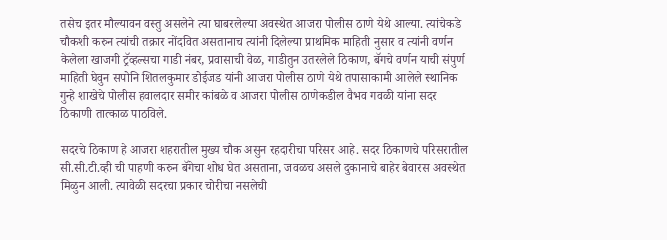तसेच इतर मौल्यावन वस्तु असलेने त्या घाबरलेल्या अवस्थेत आजरा पोलीस ठाणे येथे आल्या. त्यांचेकडे चौकशी करुन त्यांची तक्रार नोंदवित असतानाच त्यांनी दिलेल्या प्राथमिक माहिती नुसार व त्यांनी वर्णन केलेला खाजगी ट्रॅव्हल्सचा गाडी नंबर, प्रवासाची वेळ, गाडीतुन उतरलेले ठिकाण, बॅगचे वर्णन याची संपुर्ण माहिती घेवुन सपोनि शितलकुमार डोईजड यांनी आजरा पोलीस ठाणे येथे तपासाकामी आलेले स्थानिक गुन्हे शाखेचे पोलीस हवालदार समीर कांबळे व आजरा पोलीस ठाणेकडील वैभव गवळी यांना सदर ठिकाणी तात्काळ पाठविले.

सदरचे ठिकाण हे आजरा शहरातील मुख्य चौक असुन रहदारीचा परिसर आहे. सदर ठिकाणचे परिसरातील सी.सी.टी.व्ही ची पाहणी करुन बॅगेचा शोध घेत असताना, जवळच असले दुकानाचे बाहेर बेवारस अवस्थेत मिळुन आली. त्यावेळी सदरचा प्रकार चोरीचा नसलेची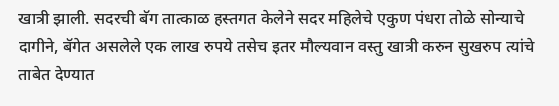खात्री झाली. सदरची बॅग तात्काळ हस्तगत केलेने सदर महिलेचे एकुण पंधरा तोळे सोन्याचे दागीने, बॅगेत असलेले एक लाख रुपये तसेच इतर मौल्यवान वस्तु खात्री करुन सुखरुप त्यांचे ताबेत देण्यात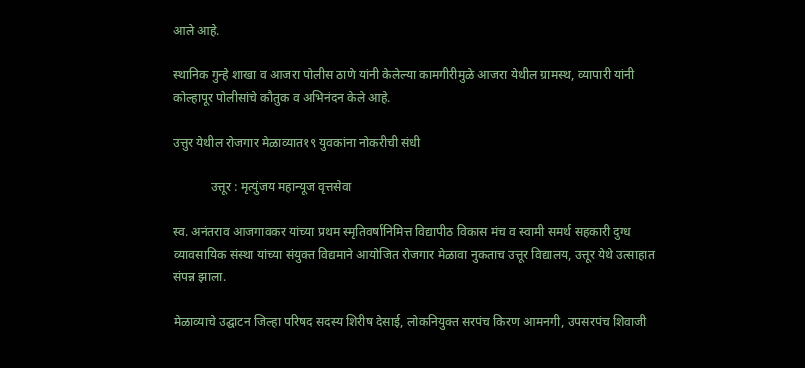आले आहे.

स्थानिक गुन्हे शाखा व आजरा पोलीस ठाणे यांनी केलेल्या कामगीरीमुळे आजरा येथील ग्रामस्थ, व्यापारी यांनी कोल्हापूर पोलीसांचे कौतुक व अभिनंदन केले आहे.

उत्तुर येथील रोजगार मेळाव्यात१९ युवकांना नोकरीची संधी

            उत्तूर : मृत्युंजय महान्यूज वृत्तसेवा

स्व. अनंतराव आजगावकर यांच्या प्रथम स्मृतिवर्षानिमित्त विद्यापीठ विकास मंच व स्वामी समर्थ सहकारी दुग्ध व्यावसायिक संस्था यांच्या संयुक्त विद्यमाने आयोजित रोजगार मेळावा नुकताच उत्तूर विद्यालय, उत्तूर येथे उत्साहात संपन्न झाला.

मेळाव्याचे उद्घाटन जिल्हा परिषद सदस्य शिरीष देसाई, लोकनियुक्त सरपंच किरण आमनगी, उपसरपंच शिवाजी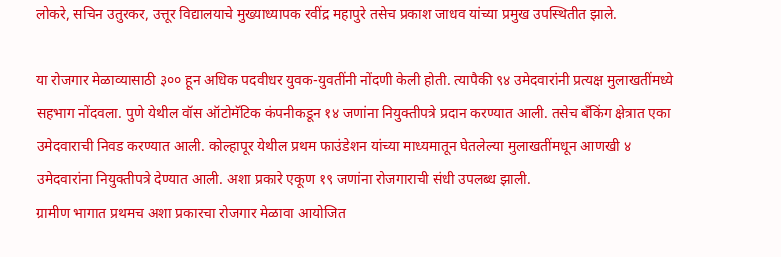लोकरे, सचिन उतुरकर, उत्तूर विद्यालयाचे मुख्याध्यापक रवींद्र महापुरे तसेच प्रकाश जाधव यांच्या प्रमुख उपस्थितीत झाले.

या रोजगार मेळाव्यासाठी ३०० हून अधिक पदवीधर युवक-युवतींनी नोंदणी केली होती. त्यापैकी ९४ उमेदवारांनी प्रत्यक्ष मुलाखतींमध्ये सहभाग नोंदवला. पुणे येथील वॉस ऑटोमॅटिक कंपनीकडून १४ जणांना नियुक्तीपत्रे प्रदान करण्यात आली. तसेच बँकिंग क्षेत्रात एका उमेदवाराची निवड करण्यात आली. कोल्हापूर येथील प्रथम फाउंडेशन यांच्या माध्यमातून घेतलेल्या मुलाखतींमधून आणखी ४ उमेदवारांना नियुक्तीपत्रे देण्यात आली. अशा प्रकारे एकूण १९ जणांना रोजगाराची संधी उपलब्ध झाली.
ग्रामीण भागात प्रथमच अशा प्रकारचा रोजगार मेळावा आयोजित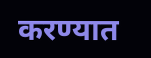करण्यात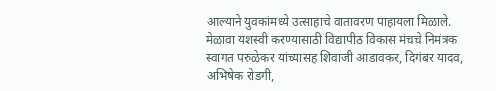आल्याने युवकांमध्ये उत्साहाचे वातावरण पाहायला मिळाले. मेळावा यशस्वी करण्यासाठी विद्यापीठ विकास मंचचे निमंत्रक स्वागत परुळेकर यांच्यासह शिवाजी आडावकर, दिगंबर यादव, अभिषेक रोडगी,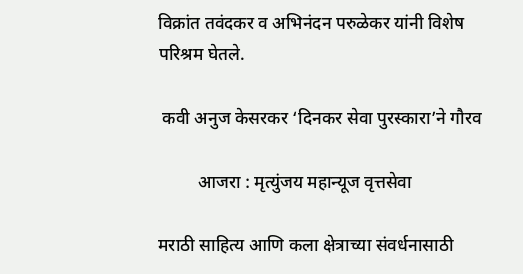विक्रांत तवंदकर व अभिनंदन परुळेकर यांनी विशेष परिश्रम घेतले.

 कवी अनुज केसरकर ‘दिनकर सेवा पुरस्कारा’ने गौरव

         आजरा : मृत्युंजय महान्यूज वृत्तसेवा

मराठी साहित्य आणि कला क्षेत्राच्या संवर्धनासाठी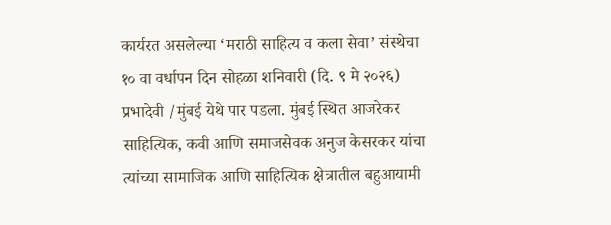कार्यरत असलेल्या ‘मराठी साहित्य व कला सेवा’ संस्थेचा १० वा वर्धापन दिन सोहळा शनिवारी (दि. ९ मे २०२६) प्रभादेवी /मुंबई येथे पार पडला. मुंबई स्थित आजरेकर साहित्यिक, कवी आणि समाजसेवक अनुज केसरकर यांचा त्यांच्या सामाजिक आणि साहित्यिक क्षेत्रातील बहुआयामी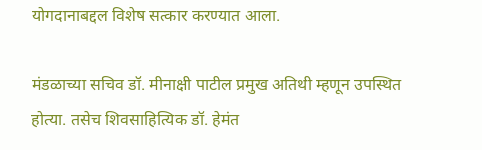योगदानाबद्दल विशेष सत्कार करण्यात आला.

मंडळाच्या सचिव डॉ. मीनाक्षी पाटील प्रमुख अतिथी म्हणून उपस्थित होत्या. तसेच शिवसाहित्यिक डॉ. हेमंत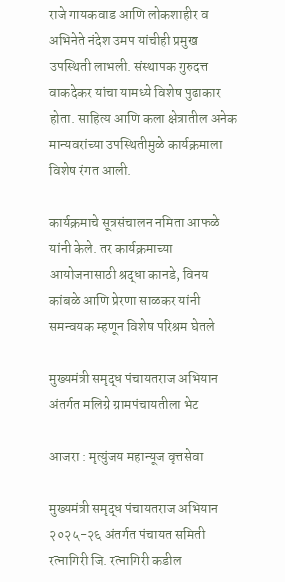राजे गायकवाड आणि लोकशाहीर व अभिनेते नंदेश उमप यांचीही प्रमुख उपस्थिती लाभली. संस्थापक गुरुदत्त वाकदेकर यांचा यामध्ये विशेष पुढाकार होता. साहित्य आणि कला क्षेत्रातील अनेक मान्यवरांच्या उपस्थितीमुळे कार्यक्रमाला विशेष रंगत आली.

कार्यक्रमाचे सूत्रसंचालन नमिता आफळे यांनी केले. तर कार्यक्रमाच्या आयोजनासाठी श्रद्धा कानडे, विनय कांबळे आणि प्रेरणा साळकर यांनी समन्वयक म्हणून विशेष परिश्रम घेतले

मुख्यमंत्री समृद्ध पंचायतराज अभियान अंतर्गत मलिग्रे ग्रामपंचायतीला भेट

आजरा : मृत्युंजय महान्यूज वृत्तसेवा

मुख्यमंत्री समृद्ध पंचायतराज अभियान २०२५-२६ अंतर्गत पंचायत समिती रत्नागिरी जि. रत्नागिरी कडील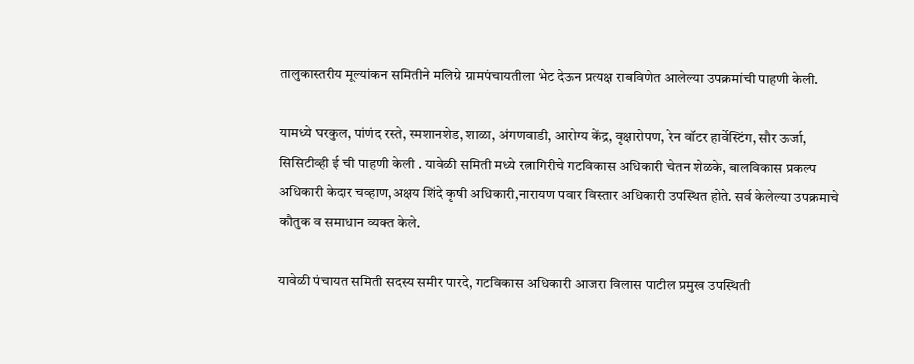तालुकास्तरीय मूल्यांकन समितीने मलिग्रे ग्रामपंचायतीला भेट देऊन प्रत्यक्ष राबविणेत आलेल्या उपक्रमांची पाहणी केली.

यामध्ये घरकुल, पांणंद रस्ते, स्मशानशेड, शाळा, अंगणवाडी, आरोग्य केंद्र, वृक्षारोपण, रेन वॉटर हार्वेस्टिंग, सौर ऊर्जा, सिसिटीव्ही ई ची पाहणी केली . यावेळी समिती मध्ये रत्नागिरीचे गटविकास अधिकारी चेतन शेळके, बालविकास प्रकल्प अधिकारी केदार चव्हाण,अक्षय शिंदे कृषी अधिकारी,नारायण पवार विस्तार अधिकारी उपस्थित होते. सर्व केलेल्या उपक्रमाचे कौतुक व समाधान व्यक्त केले.

यावेळी पंचायत समिती सदस्य समीर पारदे, गटविकास अधिकारी आजरा विलास पाटील प्रमुख उपस्थिती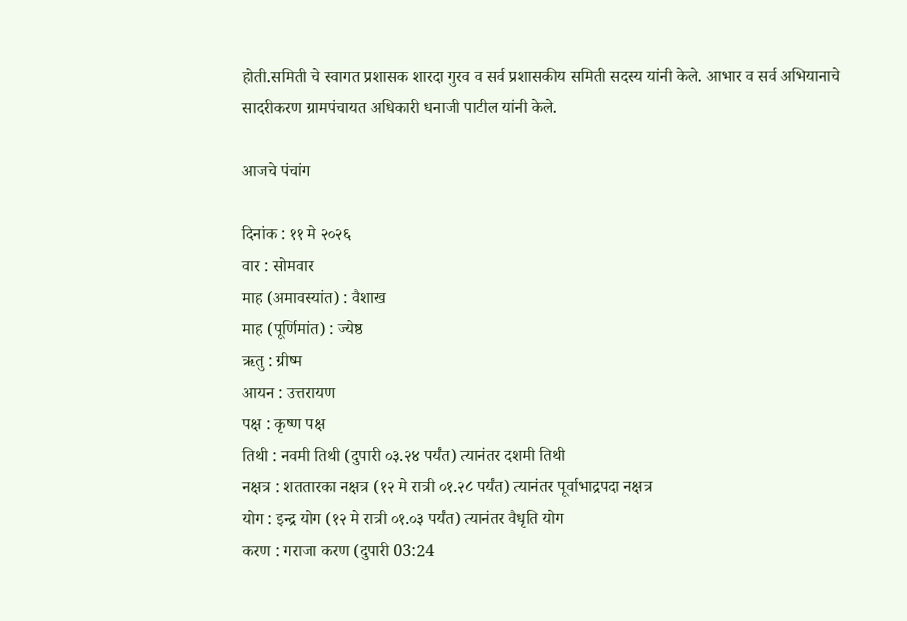होती.समिती चे स्वागत प्रशासक शारदा गुरव व सर्व प्रशासकीय समिती सदस्य यांनी केले. आभार व सर्व अभियानाचे सादरीकरण ग्रामपंचायत अधिकारी धनाजी पाटील यांनी केले.

आजचे पंचांग

दिनांक : ११ मे २०२६
वार : सोमवार
माह (अमावस्यांत) : वैशाख
माह (पूर्णिमांत) : ज्येष्ठ
ऋतु : ग्रीष्म
आयन : उत्तरायण
पक्ष : कृष्ण पक्ष
तिथी : नवमी तिथी (दुपारी ०३.२४ पर्यंत) त्यानंतर दशमी तिथी
नक्षत्र : शततारका नक्षत्र (१२ मे रात्री ०१.२८ पर्यंत) त्यानंतर पूर्वाभाद्रपदा नक्षत्र
योग : इन्द्र योग (१२ मे रात्री ०१.०३ पर्यंत) त्यानंतर वैधृति योग
करण : गराजा करण (दुपारी 03:24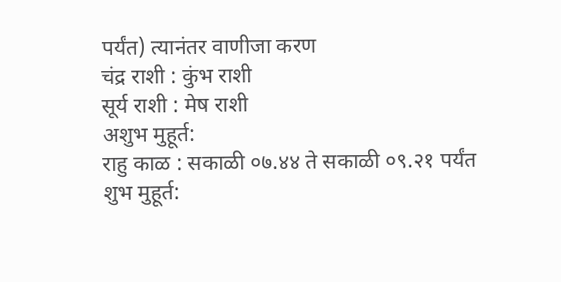पर्यंत) त्यानंतर वाणीजा करण
चंद्र राशी : कुंभ राशी
सूर्य राशी : मेष राशी
अशुभ मुहूर्त:
राहु काळ : सकाळी ०७.४४ ते सकाळी ०९.२१ पर्यंत
शुभ मुहूर्त: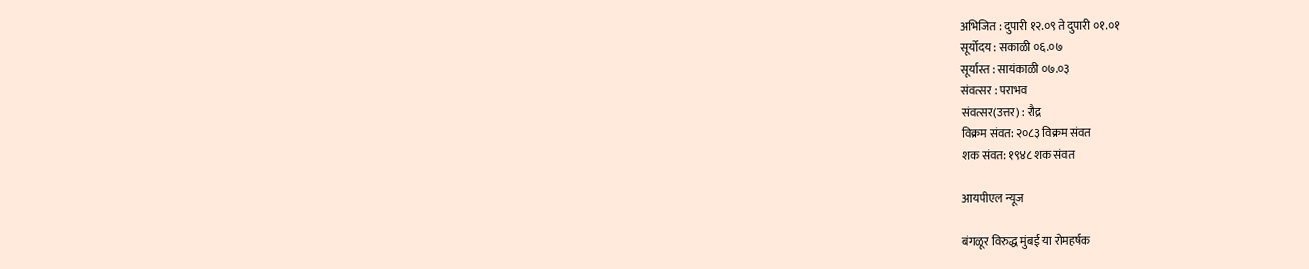अभिजित : दुपारी १२.०९ ते दुपारी ०१.०१
सूर्योदय : सकाळी ०६.०७
सूर्यास्त : सायंकाळी ०७.०३
संवत्सर : पराभव
संवत्सर(उत्तर) : रौद्र
विक्रम संवत: २०८३ विक्रम संवत
शक संवत: १९४८ शक संवत

आयपीएल न्यूज

बंगळूर विरुद्ध मुंबई या रोमहर्षक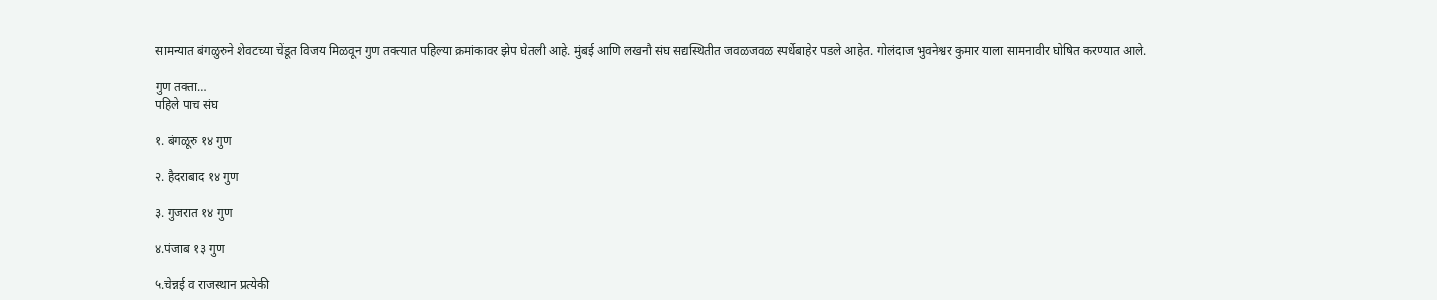सामन्यात बंगळुरुने शेवटच्या चेंडूत विजय मिळवून गुण तक्त्यात पहिल्या क्रमांकावर झेप घेतली आहे. मुंबई आणि लखनौ संघ सद्यस्थितीत जवळजवळ स्पर्धेबाहेर पडले आहेत. गोलंदाज भुवनेश्वर कुमार याला सामनावीर घोषित करण्यात आले.

गुण तक्ता…
पहिले पाच संघ

१. बंगळूरु १४ गुण

२. हैदराबाद १४ गुण

३. गुजरात १४ गुण

४.पंजाब १३ गुण

५.चेन्नई व राजस्थान प्रत्येकी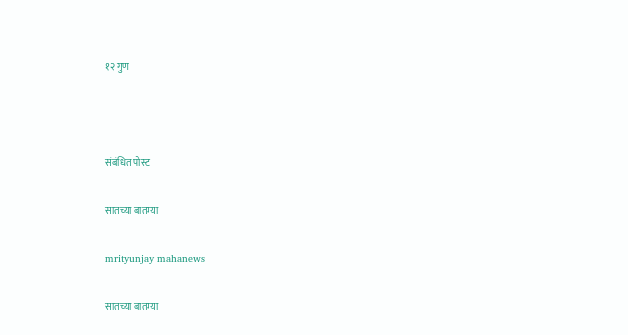१२ गुण



संबंधित पोस्ट

सातच्या बातम्या

mrityunjay mahanews

सातच्या बातम्या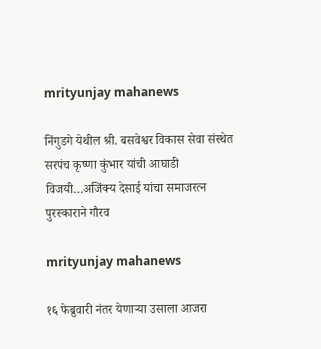mrityunjay mahanews

निंगुडगे येथील श्री. बसवेश्वर विकास सेवा संस्थेत सरपंच कृष्णा कुंभार यांची आघाडी विजयी…अजिंक्य देसाई यांचा समाजरत्न पुरस्काराने गौरव

mrityunjay mahanews

१६ फेब्रुवारी नंतर येणाऱ्या उसाला आजरा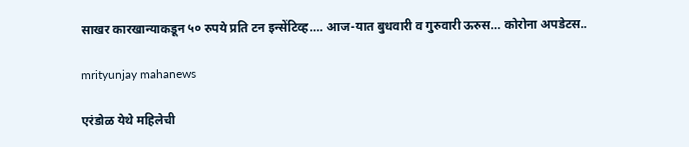साखर कारखान्याकडून ५० रुपये प्रति टन इन्सेंटिव्ह…. आज-यात बुधवारी व गुरुवारी ऊरुस… कोरोना अपडेटस..

mrityunjay mahanews

एरंडोळ येथे महिलेची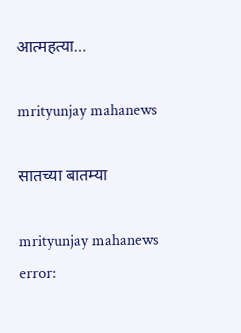आत्महत्या…

mrityunjay mahanews

सातच्या बातम्या

mrityunjay mahanews
error: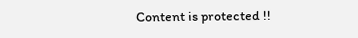Content is protected !!